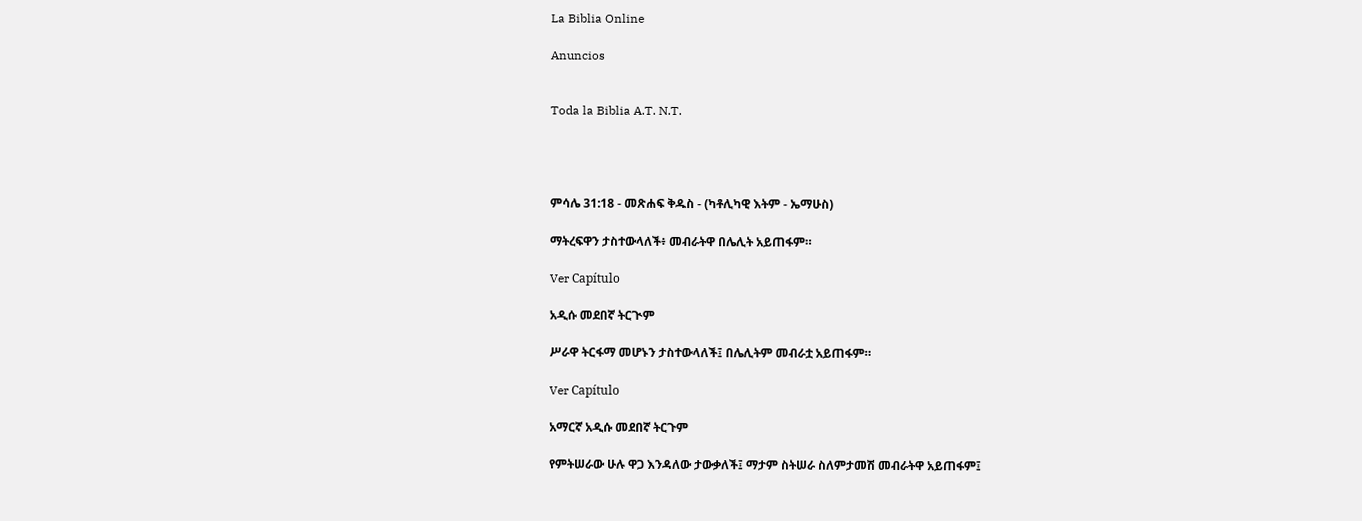La Biblia Online

Anuncios


Toda la Biblia A.T. N.T.




ምሳሌ 31:18 - መጽሐፍ ቅዱስ - (ካቶሊካዊ እትም - ኤማሁስ)

ማትረፍዋን ታስተውላለች፥ መብራትዋ በሌሊት አይጠፋም።

Ver Capítulo

አዲሱ መደበኛ ትርጒም

ሥራዋ ትርፋማ መሆኑን ታስተውላለች፤ በሌሊትም መብራቷ አይጠፋም።

Ver Capítulo

አማርኛ አዲሱ መደበኛ ትርጉም

የምትሠራው ሁሉ ዋጋ እንዳለው ታውቃለች፤ ማታም ስትሠራ ስለምታመሽ መብራትዋ አይጠፋም፤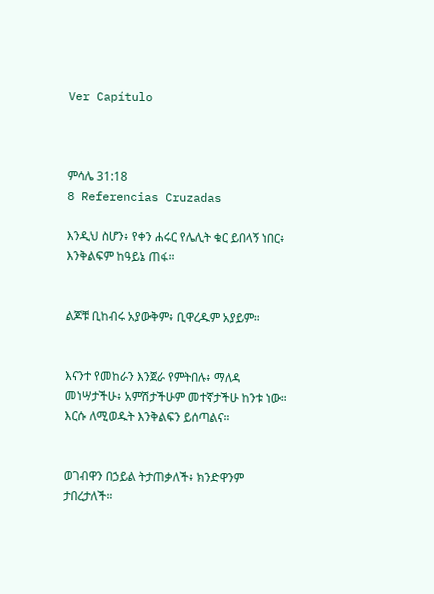Ver Capítulo



ምሳሌ 31:18
8 Referencias Cruzadas

እንዲህ ስሆን፥ የቀን ሐሩር የሌሊት ቁር ይበላኝ ነበር፥ እንቅልፍም ከዓይኔ ጠፋ።


ልጆቹ ቢከብሩ አያውቅም፥ ቢዋረዱም አያይም።


እናንተ የመከራን እንጀራ የምትበሉ፥ ማለዳ መነሣታችሁ፥ አምሽታችሁም መተኛታችሁ ከንቱ ነው። እርሱ ለሚወዱት እንቅልፍን ይሰጣልና።


ወገብዋን በኃይል ትታጠቃለች፥ ክንድዋንም ታበረታለች።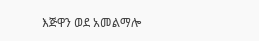እጅዋን ወደ አመልማሎ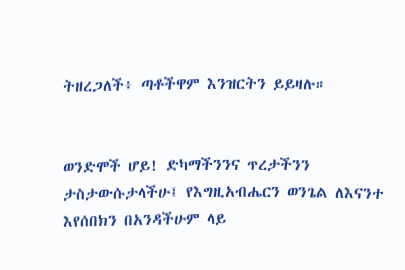ትዘረጋለች፥ ጣቶችዋም እንዝርትን ይይዛሉ።


ወንድሞች ሆይ! ድካማችንንና ጥረታችንን ታስታውሱታላችሁ፤ የእግዚአብሔርን ወንጌል ለእናንተ እየሰበክን በአንዳችሁም ላይ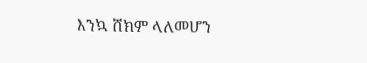እንኳ ሸክም ላለመሆን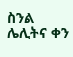ስንል ሌሊትና ቀን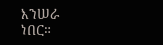እንሠራ ነበር።